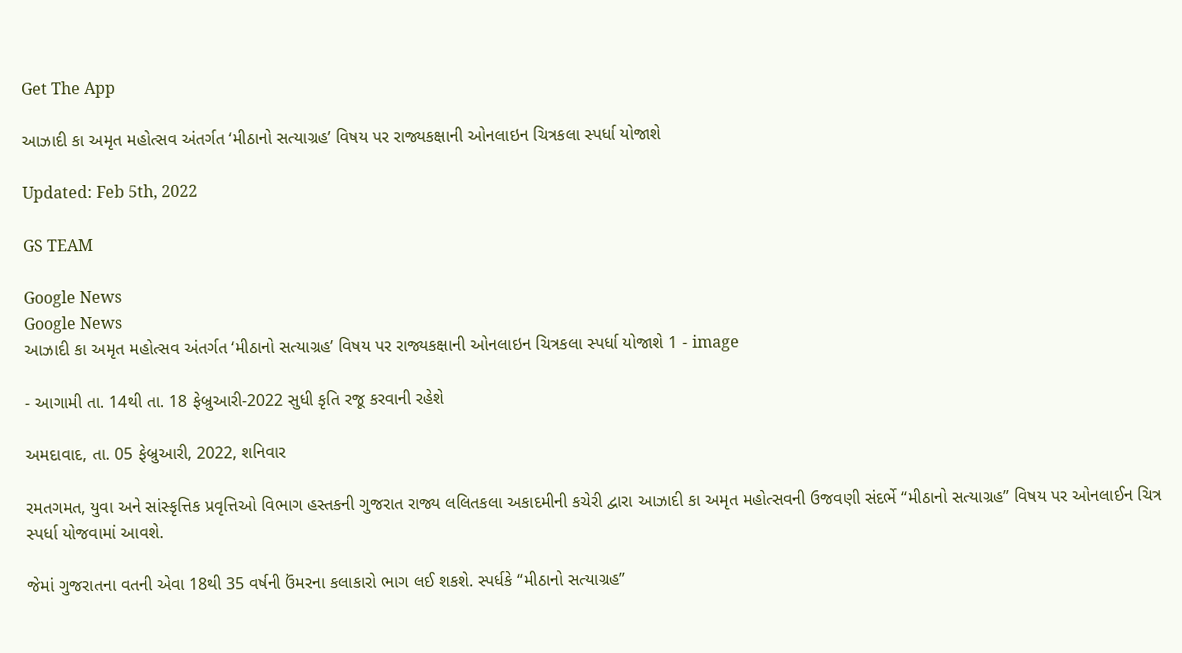Get The App

આઝાદી કા અમૃત મહોત્સવ અંતર્ગત ‘મીઠાનો સત્યાગ્રહ’ વિષય પર રાજ્યકક્ષાની ઓનલાઇન ચિત્રકલા સ્પર્ધા યોજાશે

Updated: Feb 5th, 2022

GS TEAM

Google News
Google News
આઝાદી કા અમૃત મહોત્સવ અંતર્ગત ‘મીઠાનો સત્યાગ્રહ’ વિષય પર રાજ્યકક્ષાની ઓનલાઇન ચિત્રકલા સ્પર્ધા યોજાશે 1 - image

- આગામી તા. 14થી તા. 18 ફેબ્રુઆરી-2022 સુધી કૃતિ રજૂ કરવાની રહેશે

અમદાવાદ, તા. 05 ફેબ્રુઆરી, 2022, શનિવાર

રમતગમત, યુવા અને સાંસ્કૃત્તિક પ્રવૃત્તિઓ વિભાગ હસ્તકની ગુજરાત રાજ્ય લલિતકલા અકાદમીની કચેરી દ્વારા આઝાદી કા અમૃત મહોત્સવની ઉજવણી સંદર્ભે “મીઠાનો સત્યાગ્રહ” વિષય પર ઓનલાઈન ચિત્ર સ્પર્ધા યોજવામાં આવશે.

જેમાં ગુજરાતના વતની એવા 18થી 35 વર્ષની ઉંમરના કલાકારો ભાગ લઈ શકશે. સ્પર્ધકે “મીઠાનો સત્યાગ્રહ”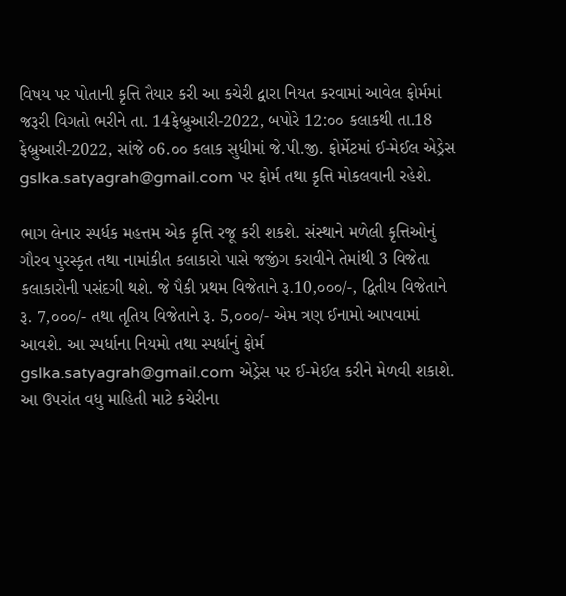વિષય પર પોતાની કૃત્તિ તૈયાર કરી આ કચેરી દ્વારા નિયત કરવામાં આવેલ ફોર્મમાં જરૂરી વિગતો ભરીને તા. 14ફેબ્રુઆરી-2022, બપોરે 12:૦૦ કલાકથી તા.18 ફેબ્રુઆરી-2022, સાંજે ૦6.૦૦ કલાક સુધીમાં જે.પી.જી. ફોર્મેટમાં ઈ-મેઈલ એડ્રેસ gslka.satyagrah@gmail.com પર ફોર્મ તથા કૃત્તિ મોકલવાની રહેશે.

ભાગ લેનાર સ્પર્ધક મહત્તમ એક કૃત્તિ રજૂ કરી શકશે. સંસ્થાને મળેલી કૃત્તિઓનું ગૌરવ પુરસ્કૃત તથા નામાંકીત કલાકારો પાસે જજીંગ કરાવીને તેમાંથી 3 વિજેતા કલાકારોની પસંદગી થશે. જે પૈકી પ્રથમ વિજેતાને રૂ.10,૦૦૦/-, દ્વિતીય વિજેતાને રૂ. 7,૦૦૦/- તથા તૃતિય વિજેતાને રૂ. 5,૦૦૦/- એમ ત્રણ ઈનામો આપવામાં આવશે. આ સ્પર્ધાના નિયમો તથા સ્પર્ધાનું ફોર્મ gslka.satyagrah@gmail.com એડ્રેસ પર ઈ-મેઈલ કરીને મેળવી શકાશે. આ ઉપરાંત વધુ માહિતી માટે કચેરીના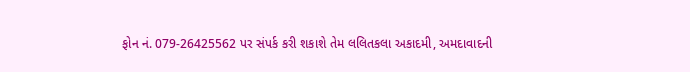ફોન નં. 079-26425562 પર સંપર્ક કરી શકાશે તેમ લલિતકલા અકાદમી, અમદાવાદની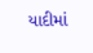યાદીમાં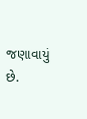જણાવાયું છે.